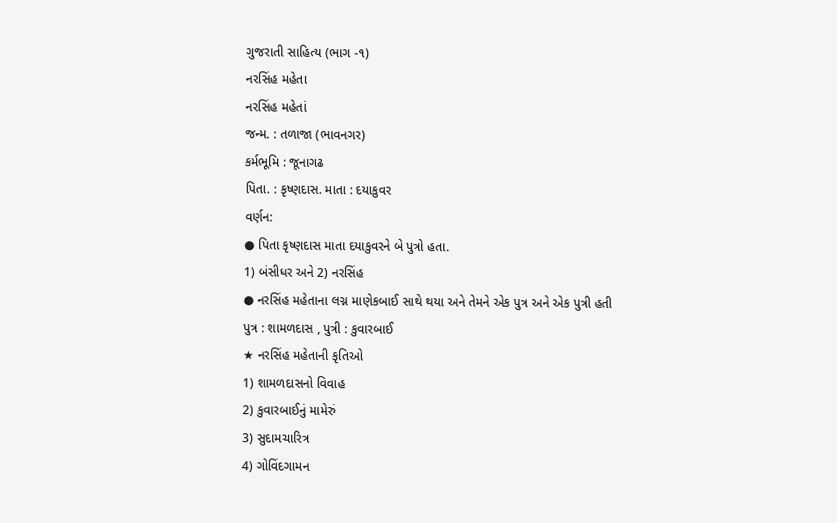ગુજરાતી સાહિત્ય (ભાગ -૧)
નરસિંહ મહેતા
નરસિંહ મહેતાં
જન્મ. : તળાજા (ભાવનગર)
કર્મભૂમિ : જૂનાગઢ
પિતા. : કૃષ્ણદાસ. માતા : દયાકુવર
વર્ણન:
● પિતા કૃષ્ણદાસ માતા દયાકુવરને બે પુત્રો હતા.
1) બંસીધર અને 2) નરસિંહ
● નરસિંહ મહેતાના લગ્ન માણેકબાઈ સાથે થયા અને તેમને એક પુત્ર અને એક પુત્રી હતી
પુત્ર : શામળદાસ , પુત્રી : કુવારબાઈ
★ નરસિંહ મહેતાની કૃતિઓ
1) શામળદાસનો વિવાહ
2) કુવારબાઈનું મામેરું
3) સુદામચારિત્ર
4) ગોવિંદગામન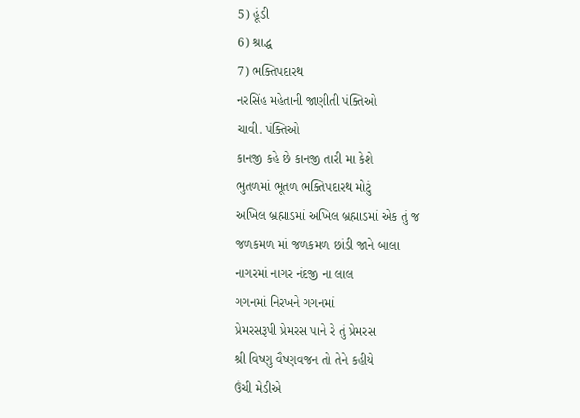5) હૂંડી
6) શ્રાદ્ધ
7) ભક્તિપદારથ
નરસિંહ મહેતાની જાણીતી પંક્તિઓ
ચાવી. પંક્તિઓ
કાનજી કહે છે કાનજી તારી મા કેશે
ભુતળમાં ભૂતળ ભક્તિપદારથ મોટું
અખિલ બ્રહ્માડમાં અખિલ બ્રહ્માડમાં એક તું જ
જળકમળ માં જળકમળ છાંડી જાને બાલા
નાગરમાં નાગર નંદજી ના લાલ
ગગનમાં નિરખને ગગનમાં
પ્રેમરસરૂપી પ્રેમરસ પાને રે તું પ્રેમરસ
શ્રી વિષ્ણુ વૈષ્ણવજન તો તેને કહીયે
ઉંચી મેડીએ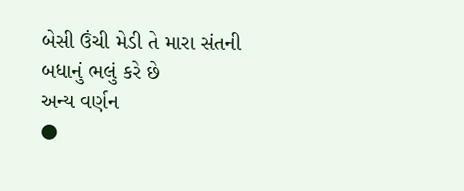બેસી ઉંચી મેડી તે મારા સંતની
બધાનું ભલું કરે છે
અન્ય વર્ણન
●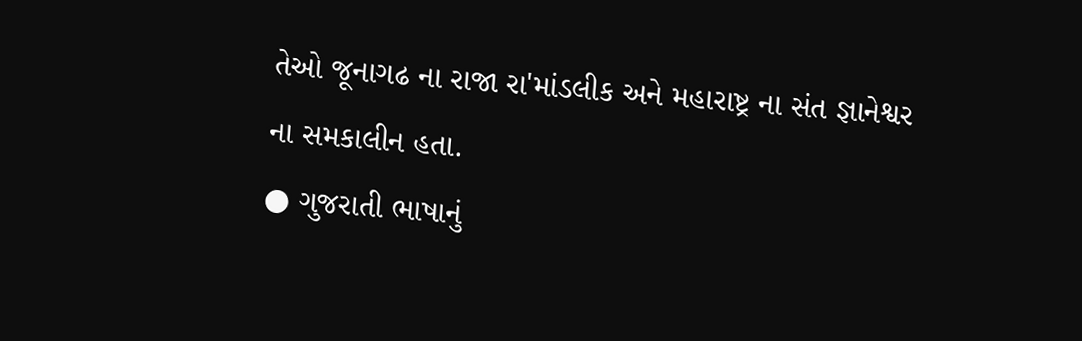તેઓ જૂનાગઢ ના રાજા રા'માંડલીક અને મહારાષ્ટ્ર ના સંત જ્ઞાનેશ્વર ના સમકાલીન હતા.
● ગુજરાતી ભાષાનું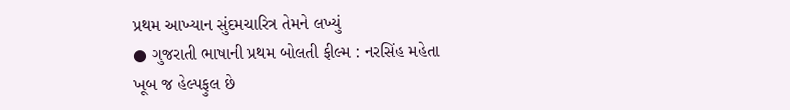પ્રથમ આખ્યાન સુંદમચારિત્ર તેમને લખ્યું
● ગુજરાતી ભાષાની પ્રથમ બોલતી ફીલ્મ : નરસિંહ મહેતા
ખૂબ જ હેલ્પફુલ છે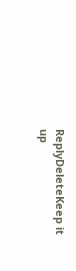ReplyDeleteKeep it up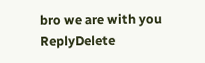bro we are with you
ReplyDelete